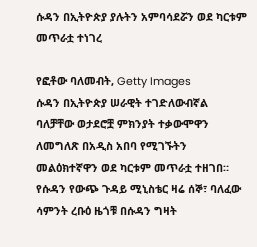ሱዳን በኢትዮጵያ ያሉትን አምባሳደሯን ወደ ካርቱም መጥራቷ ተነገረ

የፎቶው ባለመብት, Getty Images
ሱዳን በኢትዮጵያ ሠራዊት ተገድለውብኛል ባለቻቸው ወታደሮቿ ምክንያት ተቃውሞዋን ለመግለጽ በአዲስ አበባ የሚገኙትን መልዕክተኛዋን ወደ ካርቱም መጥራቷ ተዘገበ።
የሱዳን የውጭ ጉዳይ ሚኒስቴር ዛሬ ሰኞ፣ ባለፈው ሳምንት ረቡዕ ዜጎቹ በሱዳን ግዛት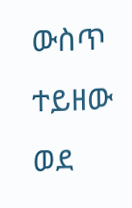ውስጥ ተይዘው ወደ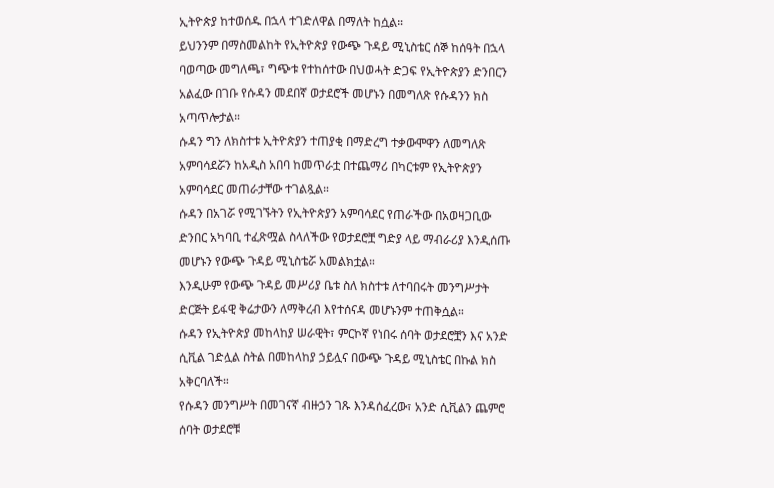ኢትዮጵያ ከተወሰዱ በኋላ ተገድለዋል በማለት ከሷል።
ይህንንም በማስመልከት የኢትዮጵያ የውጭ ጉዳይ ሚኒስቴር ሰኞ ከሰዓት በኋላ ባወጣው መግለጫ፣ ግጭቱ የተከሰተው በህወሓት ድጋፍ የኢትዮጵያን ድንበርን አልፈው በገቡ የሱዳን መደበኛ ወታደሮች መሆኑን በመግለጽ የሱዳንን ክስ አጣጥሎታል።
ሱዳን ግን ለክስተቱ ኢትዮጵያን ተጠያቂ በማድረግ ተቃውሞዋን ለመግለጽ አምባሳደሯን ከአዲስ አበባ ከመጥራቷ በተጨማሪ በካርቱም የኢትዮጵያን አምባሳደር መጠራታቸው ተገልጿል።
ሱዳን በአገሯ የሚገኙትን የኢትዮጵያን አምባሳደር የጠራችው በአወዛጋቢው ድንበር አካባቢ ተፈጽሟል ስላለችው የወታደሮቿ ግድያ ላይ ማብራሪያ እንዲሰጡ መሆኑን የውጭ ጉዳይ ሚኒስቴሯ አመልክቷል።
እንዲሁም የውጭ ጉዳይ መሥሪያ ቤቱ ስለ ክስተቱ ለተባበሩት መንግሥታት ድርጅት ይፋዊ ቅሬታውን ለማቅረብ እየተሰናዳ መሆኑንም ተጠቅሷል።
ሱዳን የኢትዮጵያ መከላከያ ሠራዊት፣ ምርኮኛ የነበሩ ሰባት ወታደሮቿን እና አንድ ሲቪል ገድሏል ስትል በመከላከያ ኃይሏና በውጭ ጉዳይ ሚኒስቴር በኩል ክስ አቅርባለች።
የሱዳን መንግሥት በመገናኛ ብዙኃን ገጹ እንዳሰፈረው፣ አንድ ሲቪልን ጨምሮ ሰባት ወታደሮቹ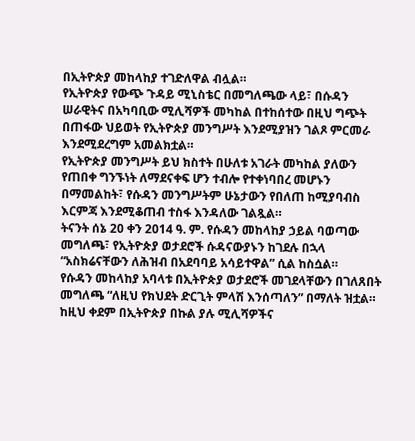በኢትዮጵያ መከላከያ ተገድለዋል ብሏል።
የኢትዮጵያ የውጭ ጉዳይ ሚኒስቴር በመግለጫው ላይ፣ በሱዳን ሠራዊትና በአካባቢው ሚሊሻዎች መካከል በተከሰተው በዚህ ግጭት በጠፋው ህይወት የኢትዮጵያ መንግሥት እንደሚያዝን ገልጾ ምርመራ እንደሚደረግም አመልክቷል።
የኢትዮጵያ መንግሥት ይህ ክስተት በሁለቱ አገራት መካከል ያለውን የጠበቀ ግንኙነት ለማደናቀፍ ሆን ተብሎ የተቀነባበረ መሆኑን በማመልከት፣ የሱዳን መንግሥትም ሁኔታውን የበለጠ ከሚያባብስ እርምጃ እንደሚቆጠብ ተስፋ እንዳለው ገልጿል።
ትናንት ሰኔ 20 ቀን 2014 ዓ. ም. የሱዳን መከላከያ ኃይል ባወጣው መግለጫ፣ የኢትዮጵያ ወታደሮች ሱዳናውያኑን ከገደሉ በኋላ “አስክሬናቸውን ለሕዝብ በአደባባይ አሳይተዋል” ሲል ከስሷል።
የሱዳን መከላከያ አባላቱ በኢትዮጵያ ወታደሮች መገደላቸውን በገለጸበት መግለጫ “ለዚህ የክህደት ድርጊት ምላሽ እንሰጣለን” በማለት ዝቷል።
ከዚህ ቀደም በኢትዮጵያ በኩል ያሉ ሚሊሻዎችና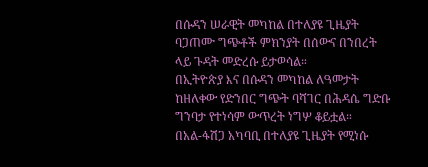በሱዳን ሠራዊት መካከል በተለያዩ ጊዜያት ባጋጠሙ ግጭቶች ምክንያት በሰውና በንበረት ላይ ጉዳት መድረሱ ይታወሳል።
በኢትዮጵያ እና በሱዳን መካከል ለዓመታት ከዘለቀው የድንበር ግጭት ባሻገር በሕዳሴ ግድቡ ግንባታ የተነሳም ውጥረት ነግሦ ቆይቷል።
በአል-ፋሽጋ አካባቢ በተለያዩ ጊዜያት የሚነሱ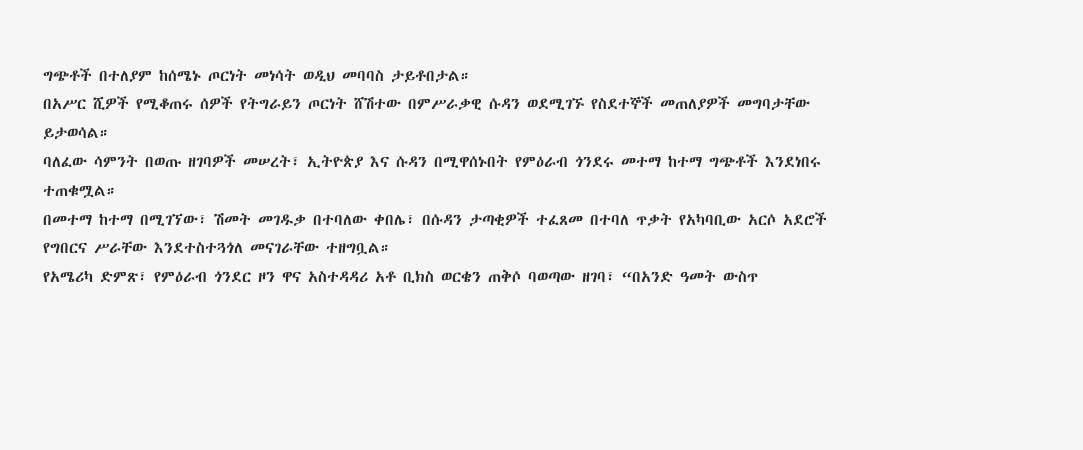ግጭቶች በተለያም ከሰሜኑ ጦርነት መነሳት ወዲህ መባባስ ታይቶበታል።
በአሥር ሺዎች የሚቆጠሩ ሰዎች የትግራይን ጦርነት ሸሽተው በምሥራቃዊ ሱዳን ወደሚገኙ የስደተኞች መጠለያዎች መግባታቸው ይታወሳል።
ባለፈው ሳምንት በወጡ ዘገባዎች መሠረት፣ ኢትዮጵያ እና ሱዳን በሚዋሰኑበት የምዕራብ ጎንደሩ መተማ ከተማ ግጭቶች እንደነበሩ ተጠቁሟል።
በመተማ ከተማ በሚገኘው፣ ሽመት መገዱቃ በተባለው ቀበሌ፣ በሱዳን ታጣቂዎች ተፈጸመ በተባለ ጥቃት የአካባቢው አርሶ አደሮች የግበርና ሥራቸው እንደተስተጓጎለ መናገራቸው ተዘግቧል።
የአሜሪካ ድምጽ፣ የምዕራብ ጎንደር ዞን ዋና አስተዳዳሪ አቶ ቢክስ ወርቄን ጠቅሶ ባወጣው ዘገባ፣ “በአንድ ዓመት ውስጥ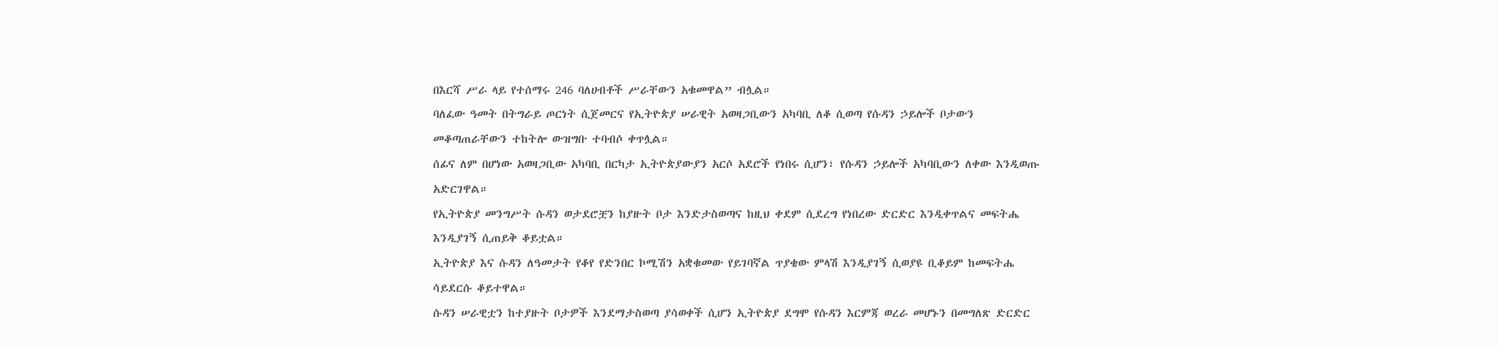በእርሻ ሥራ ላይ የተሰማሩ 246 ባለሀብቶች ሥራቸውን አቁመዋል” ብሏል።
ባለፈው ዓመት በትግራይ ጦርነት ሲጀመርና የኢትዮጵያ ሠራዊት አወዛጋቢውን አካባቢ ለቆ ሲወጣ የሱዳን ኃይሎች ቦታውን መቆጣጠራቸውን ተከትሎ ውዝግቡ ተባብሶ ቀጥሏል።
ሰፊና ለም በሆነው አወዛጋቢው አካባቢ በርካታ ኢትዮጵያውያን አርሶ አደሮች የነበሩ ሲሆን፣ የሱዳን ኃይሎች አካባቢውን ለቀው እንዲወጡ አድርገዋል።
የኢትዮጵያ መንግሥት ሱዳን ወታደሮቿን ከያዙት ቦታ እንድታስወጣና ከዚህ ቀደም ሲደረግ የነበረው ድርድር እንዲቀጥልና መፍትሔ እንዲያገኝ ሲጠይቅ ቆይቷል።
ኢትዮጵያ እና ሱዳን ለዓመታት የቆየ የድንበር ኮሚሽን አቋቁመው የይገባኛል ጥያቄው ምላሽ እንዲያገኝ ሲወያዩ ቢቆይም ከመፍትሔ ሳይደርሱ ቆይተዋል።
ሱዳን ሠራዊቷን ከተያዙት ቦታዎች እንደማታስወጣ ያሳወቀች ሲሆን ኢትዮጵያ ደግሞ የሱዳን እርምጃ ወረራ መሆኑን በመግለጽ ድርድር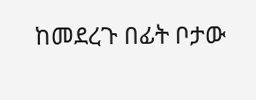ከመደረጉ በፊት ቦታው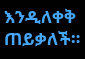እንዲለቀቅ ጠይቃለች።